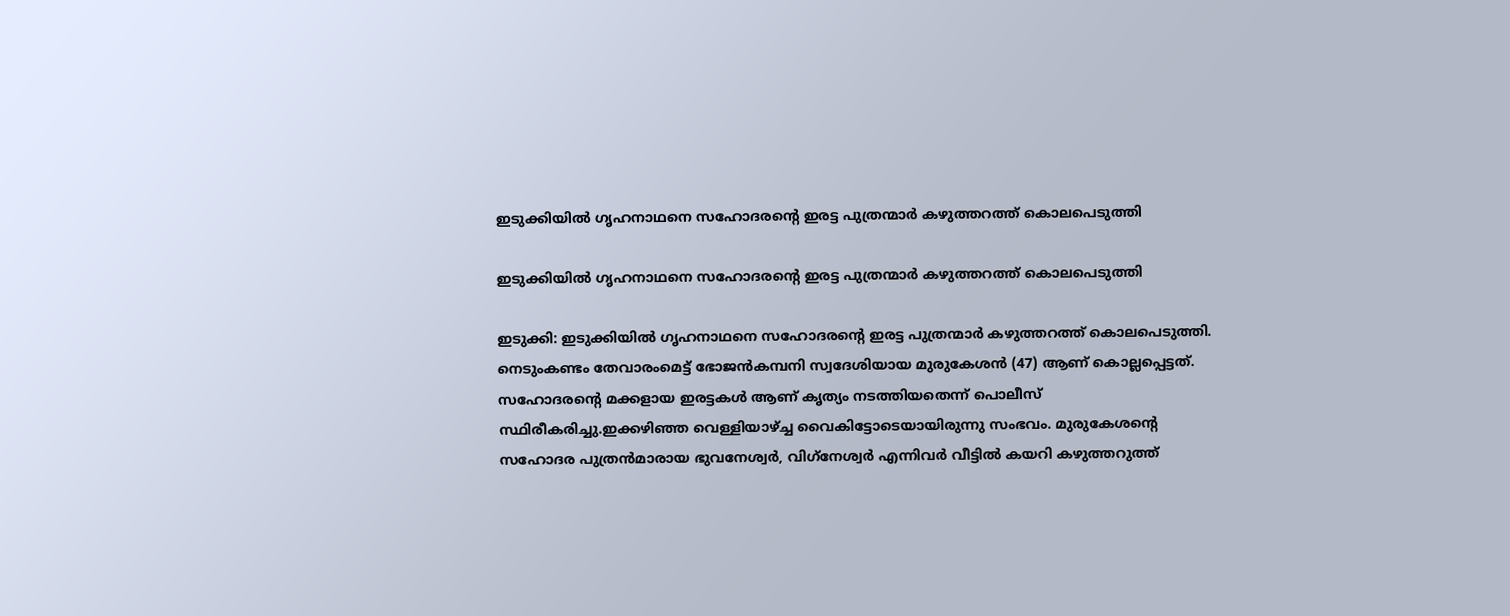ഇടുക്കിയിൽ ഗൃഹനാഥനെ സഹോദരൻ്റെ ഇരട്ട പുത്രന്മാർ കഴുത്തറത്ത് കൊലപെടുത്തി

ഇടുക്കിയിൽ ഗൃഹനാഥനെ സഹോദരൻ്റെ ഇരട്ട പുത്രന്മാർ കഴുത്തറത്ത് കൊലപെടുത്തി

ഇടുക്കി: ഇടുക്കിയിൽ ഗൃഹനാഥനെ സഹോദരൻ്റെ ഇരട്ട പുത്രന്മാർ കഴുത്തറത്ത് കൊലപെടുത്തി. നെടുംകണ്ടം തേവാരംമെട്ട് ഭോജൻകമ്പനി സ്വദേശിയായ മുരുകേശൻ (47) ആണ് കൊല്ലപ്പെട്ടത്. സഹോദരൻ്റെ മക്കളായ ഇരട്ടകൾ ആണ് കൃത്യം നടത്തിയതെന്ന് പൊലീസ് സ്ഥിരീകരിച്ചു.ഇക്കഴിഞ്ഞ വെള്ളിയാഴ്ച്ച വൈകിട്ടോടെയായിരുന്നു സംഭവം. മുരുകേശൻ്റെ സഹോദര പുത്രൻമാരായ ഭുവനേശ്വർ, വിഗ്‌നേശ്വർ എന്നിവർ വീട്ടിൽ കയറി കഴുത്തറുത്ത്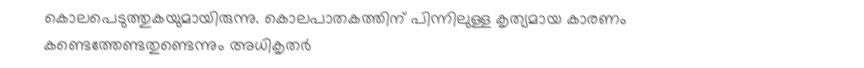കൊലപെടുത്തുകയുമായിരുന്നു. കൊലപാതകത്തിന് പിന്നിലുള്ള കൃത്യമായ കാരണം കണ്ടെത്തേണ്ടതുണ്ടെന്നും അധികൃതർ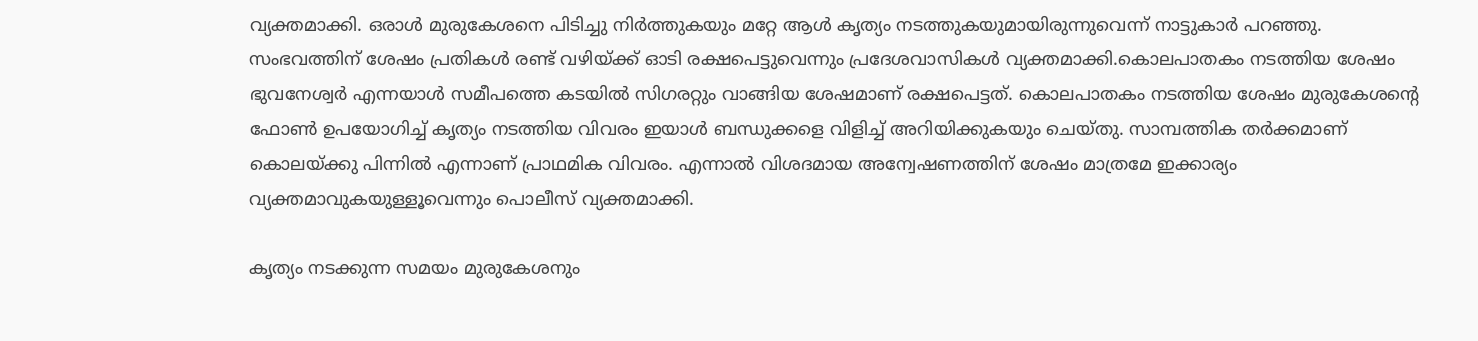വ്യക്തമാക്കി. ഒരാൾ മുരുകേശനെ പിടിച്ചു നിർത്തുകയും മറ്റേ ആൾ കൃത്യം നടത്തുകയുമായിരുന്നുവെന്ന് നാട്ടുകാർ പറഞ്ഞു. സംഭവത്തിന് ശേഷം പ്രതികൾ രണ്ട് വഴിയ്ക്ക് ഓടി രക്ഷപെട്ടുവെന്നും പ്രദേശവാസികള്‍ വ്യക്തമാക്കി.കൊലപാതകം നടത്തിയ ശേഷം ഭുവനേശ്വർ എന്നയാള്‍ സമീപത്തെ കടയിൽ സിഗരറ്റും വാങ്ങിയ ശേഷമാണ് രക്ഷപെട്ടത്. കൊലപാതകം നടത്തിയ ശേഷം മുരുകേശൻ്റെ ഫോൺ ഉപയോഗിച്ച് കൃത്യം നടത്തിയ വിവരം ഇയാൾ ബന്ധുക്കളെ വിളിച്ച് അറിയിക്കുകയും ചെയ്‌തു. സാമ്പത്തിക തർക്കമാണ് കൊലയ്ക്കു പിന്നിൽ എന്നാണ് പ്രാഥമിക വിവരം. എന്നാൽ വിശദമായ അന്വേഷണത്തിന് ശേഷം മാത്രമേ ഇക്കാര്യം വ്യക്തമാവുകയുള്ളൂവെന്നും പൊലീസ് വ്യക്തമാക്കി.

കൃത്യം നടക്കുന്ന സമയം മുരുകേശനും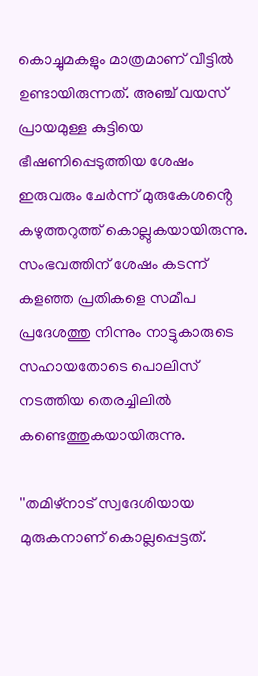കൊച്ചുമകളും മാത്രമാണ് വീട്ടിൽ ഉണ്ടായിരുന്നത്. അഞ്ച് വയസ് പ്രായമുള്ള കുട്ടിയെ ഭീഷണിപ്പെടുത്തിയ ശേഷം ഇരുവരും ചേർന്ന് മുരുകേശൻ്റെ കഴുത്തറുത്ത് കൊല്ലുകയായിരുന്നു. സംഭവത്തിന്‌ ശേഷം കടന്ന് കളഞ്ഞ പ്രതികളെ സമീപ പ്രദേശത്തു നിന്നും നാട്ടുകാരുടെ സഹായതോടെ പൊലിസ് നടത്തിയ തെരച്ചിലിൽ കണ്ടെത്തുകയായിരുന്നു.

''തമിഴ്‌നാട് സ്വദേശിയായ മുരുകനാണ് കൊല്ലപ്പെട്ടത്.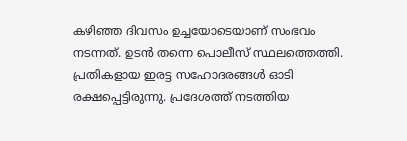കഴിഞ്ഞ ദിവസം ഉച്ചയോടെയാണ് സംഭവം നടന്നത്. ഉടൻ തന്നെ പൊലീസ് സ്ഥലത്തെത്തി. പ്രതികളായ ഇരട്ട സഹോദരങ്ങള്‍ ഓടി രക്ഷപ്പെട്ടിരുന്നു. പ്രദേശത്ത് നടത്തിയ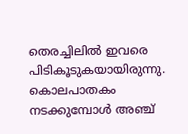തെരച്ചിലിൽ ഇവരെ പിടികൂടുകയായിരുന്നു. കൊലപാതകം നടക്കുമ്പോള്‍ അഞ്ച്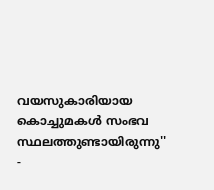വയസുകാരിയായ കൊച്ചുമകള്‍ സംഭവ സ്ഥലത്തുണ്ടായിരുന്നു'' -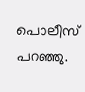പൊലീസ് പറഞ്ഞു.